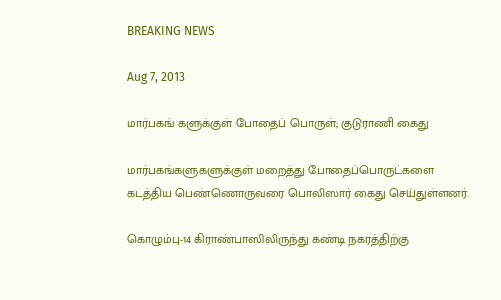BREAKING NEWS

Aug 7, 2013

மார்பகங் களுக்குள் போதைப் பொருள்; குடுராணி கைது

மார்பகங்களுகளுக்குள் மறைத்து போதைப்பொருட்களை கடத்திய பெண்ணொருவரை பொலிஸார் கைது செய்துள்ளனர்.

கொழும்பு-14 கிராண்பாஸிலிருந்து கண்டி நகரத்திற்கு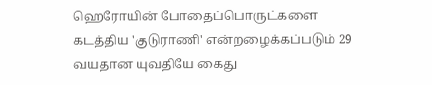ஹெரோயின் போதைப்பொருட்களை கடத்திய 'குடுராணி' என்றழைக்கப்படும் 29 வயதான யுவதியே கைது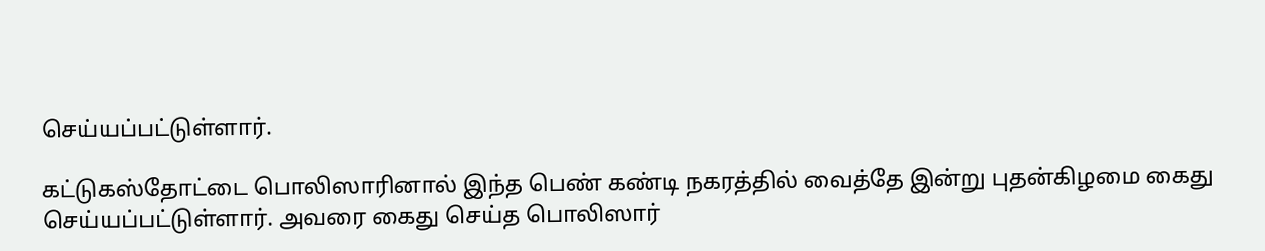செய்யப்பட்டுள்ளார்.

கட்டுகஸ்தோட்டை பொலிஸாரினால் இந்த பெண் கண்டி நகரத்தில் வைத்தே இன்று புதன்கிழமை கைது செய்யப்பட்டுள்ளார். அவரை கைது செய்த பொலிஸார்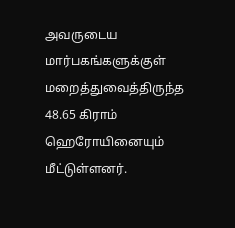அவருடைய மார்பகங்களுக்குள் மறைத்துவைத்திருந்த 48.65 கிராம் ஹெரோயினையும் மீட்டுள்ளனர்.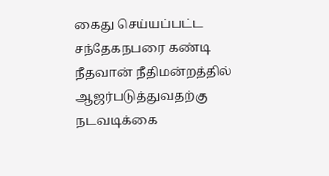கைது செய்யப்பட்ட சந்தேகநபரை கண்டி நீதவான் நீதிமன்றத்தில் ஆஜர்படுத்துவதற்கு நடவடிக்கை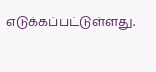எடுக்கப்பட்டுள்ளது.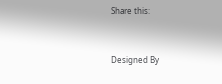Share this:


Designed By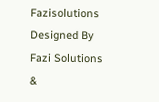Fazisolutions
Designed By Fazi Solutions &